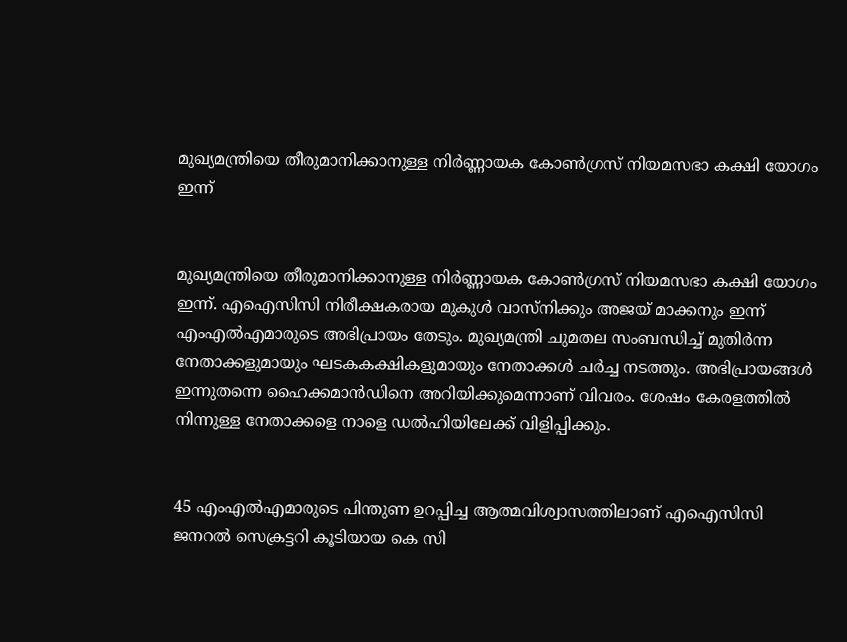മുഖ്യമന്ത്രിയെ തീരുമാനിക്കാനുള്ള നിര്‍ണ്ണായക കോണ്‍ഗ്രസ് നിയമസഭാ കക്ഷി യോഗം ഇന്ന്


മുഖ്യമന്ത്രിയെ തീരുമാനിക്കാനുള്ള നിര്‍ണ്ണായക കോണ്‍ഗ്രസ് നിയമസഭാ കക്ഷി യോഗം ഇന്ന്. എഐസിസി നിരീക്ഷകരായ മുകുള്‍ വാസ്‌നിക്കും അജയ് മാക്കനും ഇന്ന് എംഎല്‍എമാരുടെ അഭിപ്രായം തേടും. മുഖ്യമന്ത്രി ചുമതല സംബന്ധിച്ച് മുതിര്‍ന്ന നേതാക്കളുമായും ഘടകകക്ഷികളുമായും നേതാക്കള്‍ ചര്‍ച്ച നടത്തും. അഭിപ്രായങ്ങള്‍ ഇന്നുതന്നെ ഹൈക്കമാന്‍ഡിനെ അറിയിക്കുമെന്നാണ് വിവരം. ശേഷം കേരളത്തില്‍ നിന്നുള്ള നേതാക്കളെ നാളെ ഡല്‍ഹിയിലേക്ക് വിളിപ്പിക്കും.


45 എംഎല്‍എമാരുടെ പിന്തുണ ഉറപ്പിച്ച ആത്മവിശ്വാസത്തിലാണ് എഐസിസി ജനറല്‍ സെക്രട്ടറി കൂടിയായ കെ സി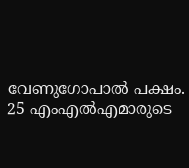വേണുഗോപാല്‍ പക്ഷം. 25 എംഎല്‍എമാരുടെ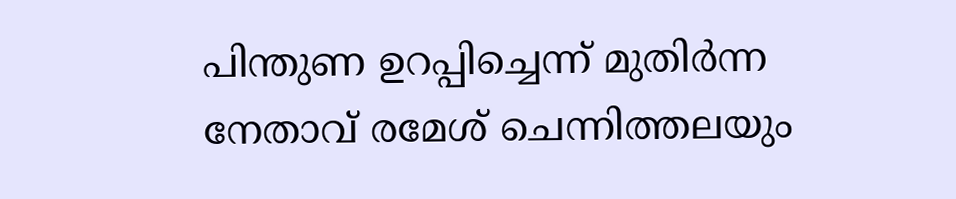പിന്തുണ ഉറപ്പിച്ചെന്ന് മുതിര്‍ന്ന നേതാവ് രമേശ് ചെന്നിത്തലയും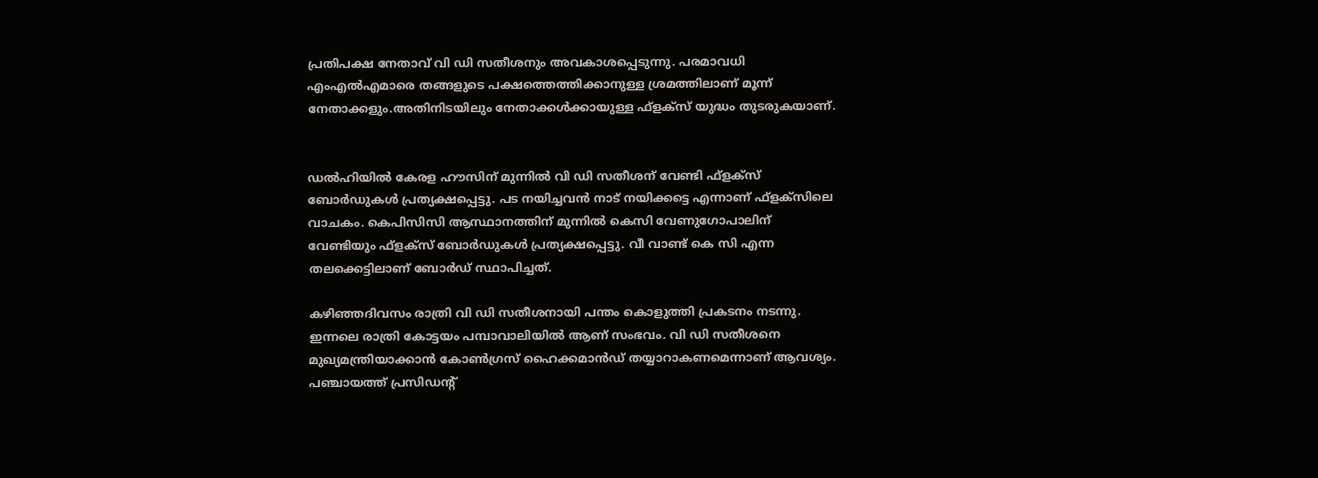പ്രതിപക്ഷ നേതാവ് വി ഡി സതീശനും അവകാശപ്പെടുന്നു. പരമാവധി എംഎല്‍എമാരെ തങ്ങളുടെ പക്ഷത്തെത്തിക്കാനുള്ള ശ്രമത്തിലാണ് മൂന്ന് നേതാക്കളും.അതിനിടയിലും നേതാക്കള്‍ക്കായുള്ള ഫ്‌ളക്‌സ് യുദ്ധം തുടരുകയാണ്.


ഡല്‍ഹിയില്‍ കേരള ഹൗസിന് മുന്നില്‍ വി ഡി സതീശന് വേണ്ടി ഫ്‌ളക്‌സ് ബോര്‍ഡുകള്‍ പ്രത്യക്ഷപ്പെട്ടു. പട നയിച്ചവന്‍ നാട് നയിക്കട്ടെ എന്നാണ് ഫ്‌ളക്‌സിലെ വാചകം. കെപിസിസി ആസ്ഥാനത്തിന് മുന്നില്‍ കെസി വേണുഗോപാലിന് വേണ്ടിയും ഫ്‌ളക്‌സ് ബോര്‍ഡുകള്‍ പ്രത്യക്ഷപ്പെട്ടു. വീ വാണ്ട് കെ സി എന്ന തലക്കെട്ടിലാണ് ബോര്‍ഡ് സ്ഥാപിച്ചത്.

കഴിഞ്ഞദിവസം രാത്രി വി ഡി സതീശനായി പന്തം കൊളുത്തി പ്രകടനം നടന്നു. ഇന്നലെ രാത്രി കോട്ടയം പമ്പാവാലിയില്‍ ആണ് സംഭവം. വി ഡി സതീശനെ മുഖ്യമന്ത്രിയാക്കാന്‍ കോണ്‍ഗ്രസ് ഹൈക്കമാന്‍ഡ് തയ്യാറാകണമെന്നാണ് ആവശ്യം. പഞ്ചായത്ത് പ്രസിഡന്റ്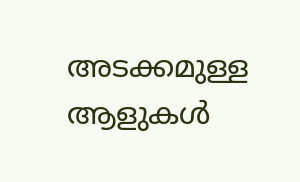അടക്കമുള്ള ആളുകള്‍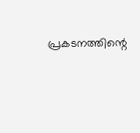പ്രകടനത്തിന്റെ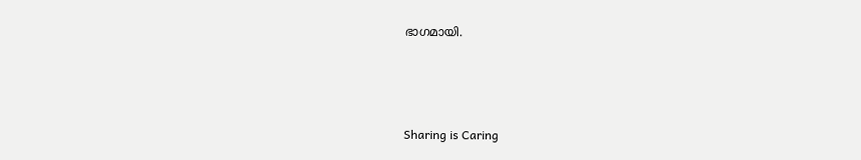ഭാഗമായി.



Sharing is Caring